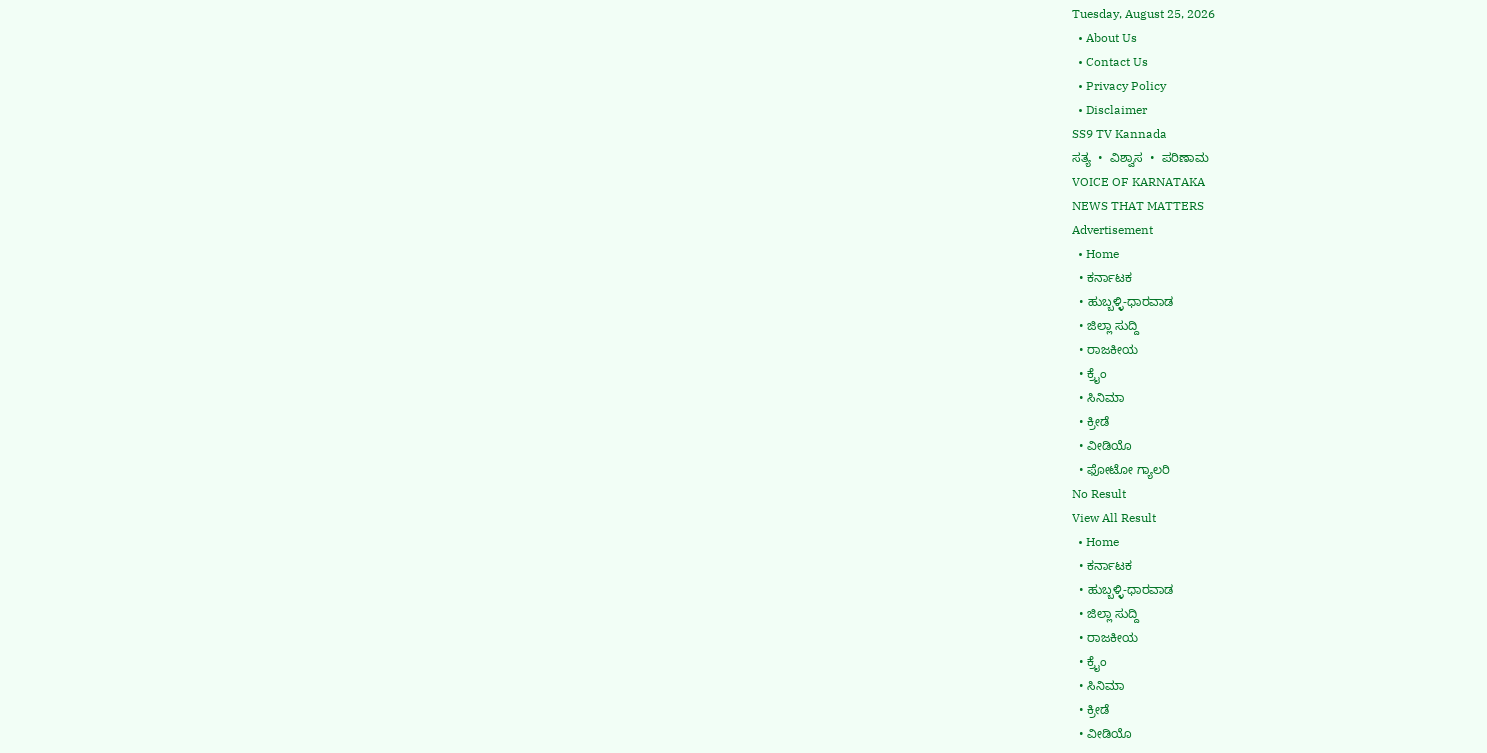Tuesday, August 25, 2026
  • About Us
  • Contact Us
  • Privacy Policy
  • Disclaimer
SS9 TV Kannada
ಸತ್ಯ  •  ವಿಶ್ವಾಸ  •  ಪರಿಣಾಮ
VOICE OF KARNATAKA
NEWS THAT MATTERS
Advertisement
  • Home
  • ಕರ್ನಾಟಕ
  • ಹುಬ್ಬಳ್ಳಿ-ಧಾರವಾಡ
  • ಜಿಲ್ಲಾ ಸುದ್ದಿ
  • ರಾಜಕೀಯ
  • ಕ್ರೈಂ
  • ಸಿನಿಮಾ
  • ಕ್ರೀಡೆ
  • ವೀಡಿಯೊ
  • ಫೋಟೋ ಗ್ಯಾಲರಿ
No Result
View All Result
  • Home
  • ಕರ್ನಾಟಕ
  • ಹುಬ್ಬಳ್ಳಿ-ಧಾರವಾಡ
  • ಜಿಲ್ಲಾ ಸುದ್ದಿ
  • ರಾಜಕೀಯ
  • ಕ್ರೈಂ
  • ಸಿನಿಮಾ
  • ಕ್ರೀಡೆ
  • ವೀಡಿಯೊ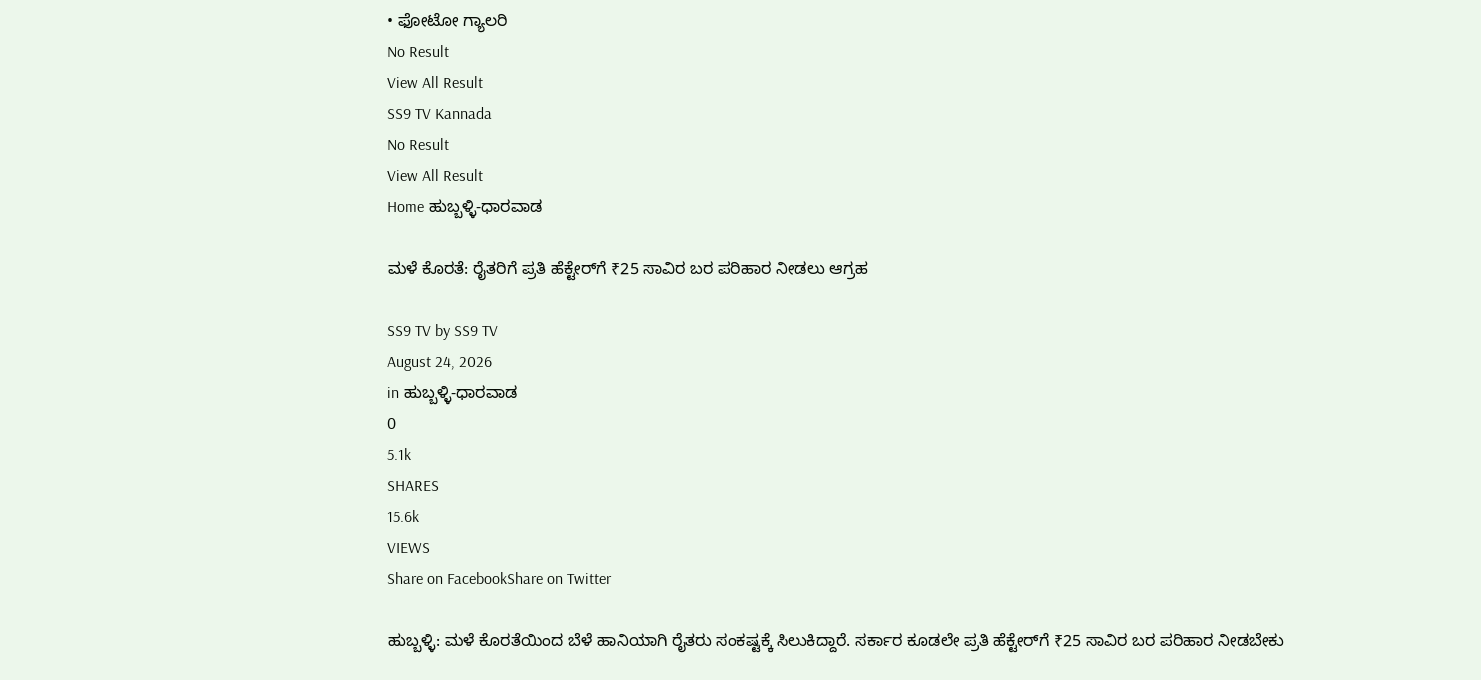• ಫೋಟೋ ಗ್ಯಾಲರಿ
No Result
View All Result
SS9 TV Kannada
No Result
View All Result
Home ಹುಬ್ಬಳ್ಳಿ-ಧಾರವಾಡ

ಮಳೆ ಕೊರತೆ: ರೈತರಿಗೆ ಪ್ರತಿ ಹೆಕ್ಟೇರ್‌ಗೆ ₹25 ಸಾವಿರ ಬರ ಪರಿಹಾರ ನೀಡಲು ಆಗ್ರಹ

SS9 TV by SS9 TV
August 24, 2026
in ಹುಬ್ಬಳ್ಳಿ-ಧಾರವಾಡ
0
5.1k
SHARES
15.6k
VIEWS
Share on FacebookShare on Twitter

ಹುಬ್ಬಳ್ಳಿ: ಮಳೆ ಕೊರತೆಯಿಂದ ಬೆಳೆ ಹಾನಿಯಾಗಿ ರೈತರು ಸಂಕಷ್ಟಕ್ಕೆ ಸಿಲುಕಿದ್ದಾರೆ. ಸರ್ಕಾರ ಕೂಡಲೇ ಪ್ರತಿ ಹೆಕ್ಟೇರ್‌ಗೆ ₹25 ಸಾವಿರ ಬರ ಪರಿಹಾರ ನೀಡಬೇಕು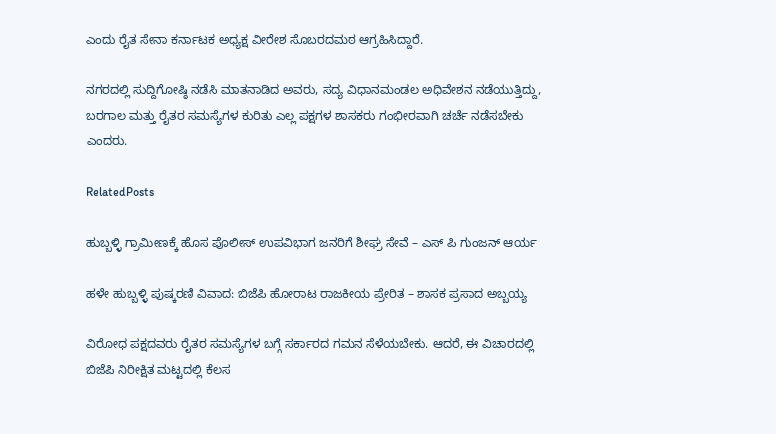ಎಂದು ರೈತ ಸೇನಾ ಕರ್ನಾಟಕ ಅಧ್ಯಕ್ಷ ವೀರೇಶ ಸೊಬರದಮಠ ಆಗ್ರಹಿಸಿದ್ದಾರೆ.

ನಗರದಲ್ಲಿ ಸುದ್ದಿಗೋಷ್ಠಿ ನಡೆಸಿ ಮಾತನಾಡಿದ ಅವರು, ಸದ್ಯ ವಿಧಾನಮಂಡಲ ಅಧಿವೇಶನ ನಡೆಯುತ್ತಿದ್ದು, ಬರಗಾಲ ಮತ್ತು ರೈತರ ಸಮಸ್ಯೆಗಳ ಕುರಿತು ಎಲ್ಲ ಪಕ್ಷಗಳ ಶಾಸಕರು ಗಂಭೀರವಾಗಿ ಚರ್ಚೆ ನಡೆಸಬೇಕು ಎಂದರು.

RelatedPosts

ಹುಬ್ಬಳ್ಳಿ ಗ್ರಾಮೀಣಕ್ಕೆ ಹೊಸ ಪೊಲೀಸ್ ಉಪವಿಭಾಗ ಜನರಿಗೆ ಶೀಘ್ರ ಸೇವೆ – ಎಸ್ ಪಿ ಗುಂಜನ್ ಆರ್ಯ

ಹಳೇ ಹುಬ್ಬಳ್ಳಿ ಪುಷ್ಕರಣಿ ವಿವಾದ: ಬಿಜೆಪಿ ಹೋರಾಟ ರಾಜಕೀಯ ಪ್ರೇರಿತ – ಶಾಸಕ ಪ್ರಸಾದ ಅಬ್ಬಯ್ಯ

ವಿರೋಧ ಪಕ್ಷದವರು ರೈತರ ಸಮಸ್ಯೆಗಳ ಬಗ್ಗೆ ಸರ್ಕಾರದ ಗಮನ ಸೆಳೆಯಬೇಕು. ಆದರೆ, ಈ ವಿಚಾರದಲ್ಲಿ ಬಿಜೆಪಿ ನಿರೀಕ್ಷಿತ ಮಟ್ಟದಲ್ಲಿ ಕೆಲಸ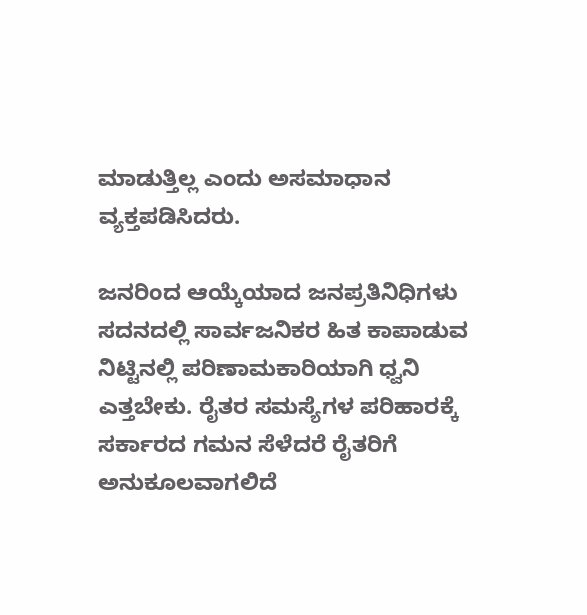ಮಾಡುತ್ತಿಲ್ಲ ಎಂದು ಅಸಮಾಧಾನ ವ್ಯಕ್ತಪಡಿಸಿದರು.

ಜನರಿಂದ ಆಯ್ಕೆಯಾದ ಜನಪ್ರತಿನಿಧಿಗಳು ಸದನದಲ್ಲಿ ಸಾರ್ವಜನಿಕರ ಹಿತ ಕಾಪಾಡುವ ನಿಟ್ಟಿನಲ್ಲಿ ಪರಿಣಾಮಕಾರಿಯಾಗಿ ಧ್ವನಿ ಎತ್ತಬೇಕು. ರೈತರ ಸಮಸ್ಯೆಗಳ ಪರಿಹಾರಕ್ಕೆ ಸರ್ಕಾರದ ಗಮನ ಸೆಳೆದರೆ ರೈತರಿಗೆ ಅನುಕೂಲವಾಗಲಿದೆ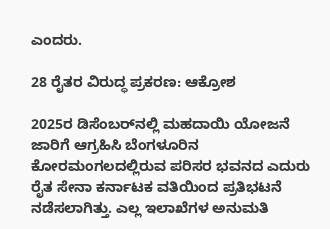ಎಂದರು.

28 ರೈತರ ವಿರುದ್ಧ ಪ್ರಕರಣ: ಆಕ್ರೋಶ

2025ರ ಡಿಸೆಂಬರ್‌ನಲ್ಲಿ ಮಹದಾಯಿ ಯೋಜನೆ ಜಾರಿಗೆ ಆಗ್ರಹಿಸಿ ಬೆಂಗಳೂರಿನ ಕೋರಮಂಗಲದಲ್ಲಿರುವ ಪರಿಸರ ಭವನದ ಎದುರು ರೈತ ಸೇನಾ ಕರ್ನಾಟಕ ವತಿಯಿಂದ ಪ್ರತಿಭಟನೆ ನಡೆಸಲಾಗಿತ್ತು. ಎಲ್ಲ ಇಲಾಖೆಗಳ ಅನುಮತಿ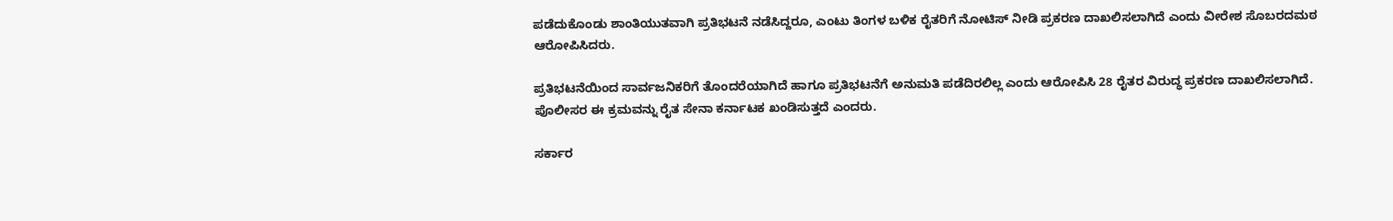ಪಡೆದುಕೊಂಡು ಶಾಂತಿಯುತವಾಗಿ ಪ್ರತಿಭಟನೆ ನಡೆಸಿದ್ದರೂ, ಎಂಟು ತಿಂಗಳ ಬಳಿಕ ರೈತರಿಗೆ ನೋಟಿಸ್ ನೀಡಿ ಪ್ರಕರಣ ದಾಖಲಿಸಲಾಗಿದೆ ಎಂದು ವೀರೇಶ ಸೊಬರದಮಠ ಆರೋಪಿಸಿದರು.

ಪ್ರತಿಭಟನೆಯಿಂದ ಸಾರ್ವಜನಿಕರಿಗೆ ತೊಂದರೆಯಾಗಿದೆ ಹಾಗೂ ಪ್ರತಿಭಟನೆಗೆ ಅನುಮತಿ ಪಡೆದಿರಲಿಲ್ಲ ಎಂದು ಆರೋಪಿಸಿ 28 ರೈತರ ವಿರುದ್ಧ ಪ್ರಕರಣ ದಾಖಲಿಸಲಾಗಿದೆ. ಪೊಲೀಸರ ಈ ಕ್ರಮವನ್ನು ರೈತ ಸೇನಾ ಕರ್ನಾಟಕ ಖಂಡಿಸುತ್ತದೆ ಎಂದರು.

ಸರ್ಕಾರ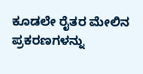ಕೂಡಲೇ ರೈತರ ಮೇಲಿನ ಪ್ರಕರಣಗಳನ್ನು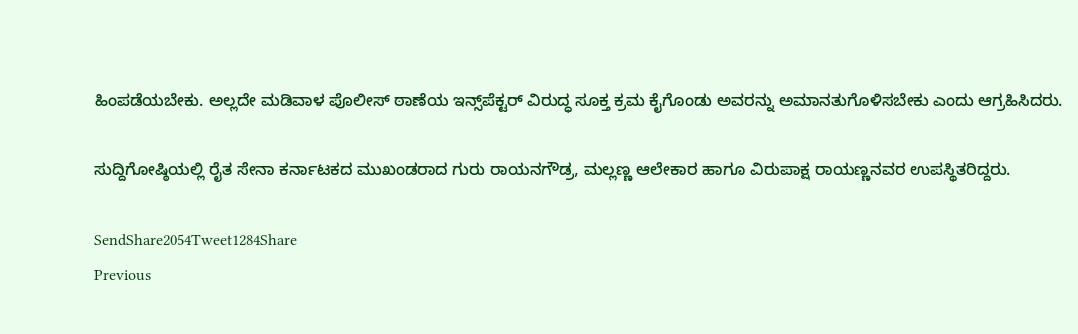ಹಿಂಪಡೆಯಬೇಕು. ಅಲ್ಲದೇ ಮಡಿವಾಳ ಪೊಲೀಸ್ ಠಾಣೆಯ ಇನ್ಸ್‌ಪೆಕ್ಟರ್ ವಿರುದ್ಧ ಸೂಕ್ತ ಕ್ರಮ ಕೈಗೊಂಡು ಅವರನ್ನು ಅಮಾನತುಗೊಳಿಸಬೇಕು ಎಂದು ಆಗ್ರಹಿಸಿದರು.

ಸುದ್ದಿಗೋಷ್ಠಿಯಲ್ಲಿ ರೈತ ಸೇನಾ ಕರ್ನಾಟಕದ ಮುಖಂಡರಾದ ಗುರು ರಾಯನಗೌಡ್ರ, ಮಲ್ಲಣ್ಣ ಆಲೇಕಾರ ಹಾಗೂ ವಿರುಪಾಕ್ಷ ರಾಯಣ್ಣನವರ ಉಪಸ್ಥಿತರಿದ್ದರು.

SendShare2054Tweet1284Share
Previous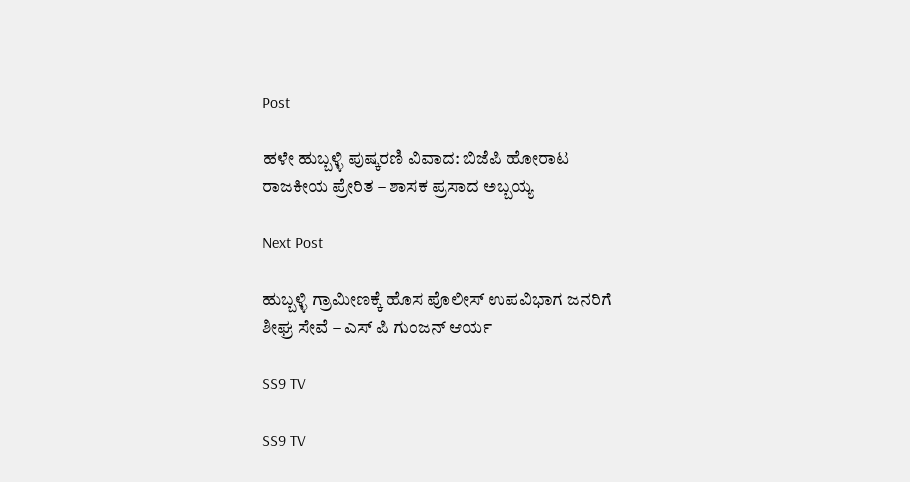Post

ಹಳೇ ಹುಬ್ಬಳ್ಳಿ ಪುಷ್ಕರಣಿ ವಿವಾದ: ಬಿಜೆಪಿ ಹೋರಾಟ ರಾಜಕೀಯ ಪ್ರೇರಿತ – ಶಾಸಕ ಪ್ರಸಾದ ಅಬ್ಬಯ್ಯ

Next Post

ಹುಬ್ಬಳ್ಳಿ ಗ್ರಾಮೀಣಕ್ಕೆ ಹೊಸ ಪೊಲೀಸ್ ಉಪವಿಭಾಗ ಜನರಿಗೆ ಶೀಘ್ರ ಸೇವೆ – ಎಸ್ ಪಿ ಗುಂಜನ್ ಆರ್ಯ

SS9 TV

SS9 TV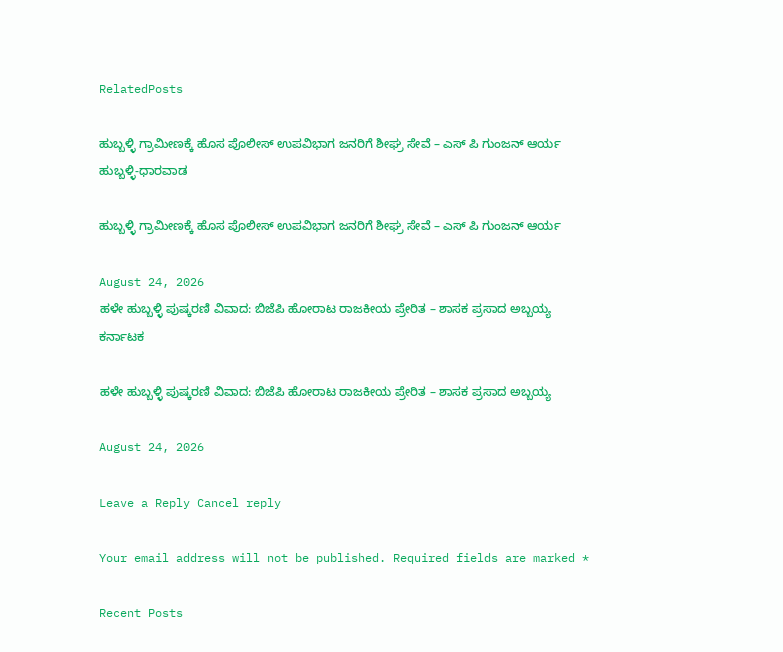RelatedPosts

ಹುಬ್ಬಳ್ಳಿ ಗ್ರಾಮೀಣಕ್ಕೆ ಹೊಸ ಪೊಲೀಸ್ ಉಪವಿಭಾಗ ಜನರಿಗೆ ಶೀಘ್ರ ಸೇವೆ – ಎಸ್ ಪಿ ಗುಂಜನ್ ಆರ್ಯ
ಹುಬ್ಬಳ್ಳಿ-ಧಾರವಾಡ

ಹುಬ್ಬಳ್ಳಿ ಗ್ರಾಮೀಣಕ್ಕೆ ಹೊಸ ಪೊಲೀಸ್ ಉಪವಿಭಾಗ ಜನರಿಗೆ ಶೀಘ್ರ ಸೇವೆ – ಎಸ್ ಪಿ ಗುಂಜನ್ ಆರ್ಯ

August 24, 2026
ಹಳೇ ಹುಬ್ಬಳ್ಳಿ ಪುಷ್ಕರಣಿ ವಿವಾದ: ಬಿಜೆಪಿ ಹೋರಾಟ ರಾಜಕೀಯ ಪ್ರೇರಿತ – ಶಾಸಕ ಪ್ರಸಾದ ಅಬ್ಬಯ್ಯ
ಕರ್ನಾಟಕ

ಹಳೇ ಹುಬ್ಬಳ್ಳಿ ಪುಷ್ಕರಣಿ ವಿವಾದ: ಬಿಜೆಪಿ ಹೋರಾಟ ರಾಜಕೀಯ ಪ್ರೇರಿತ – ಶಾಸಕ ಪ್ರಸಾದ ಅಬ್ಬಯ್ಯ

August 24, 2026

Leave a Reply Cancel reply

Your email address will not be published. Required fields are marked *

Recent Posts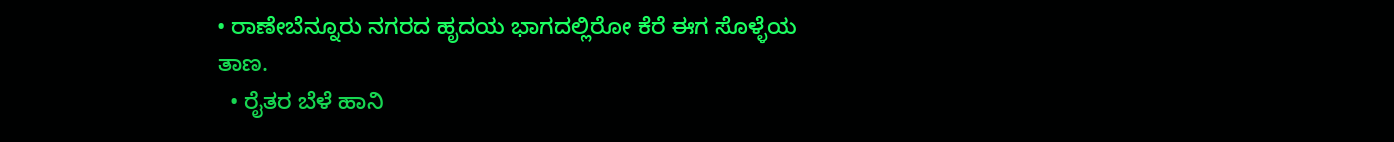• ರಾಣೇಬೆನ್ನೂರು ನಗರದ ಹೃದಯ ಭಾಗದಲ್ಲಿರೋ ಕೆರೆ ಈಗ ಸೊಳ್ಳೆಯ ತಾಣ.
  • ರೈತರ ಬೆಳೆ ಹಾನಿ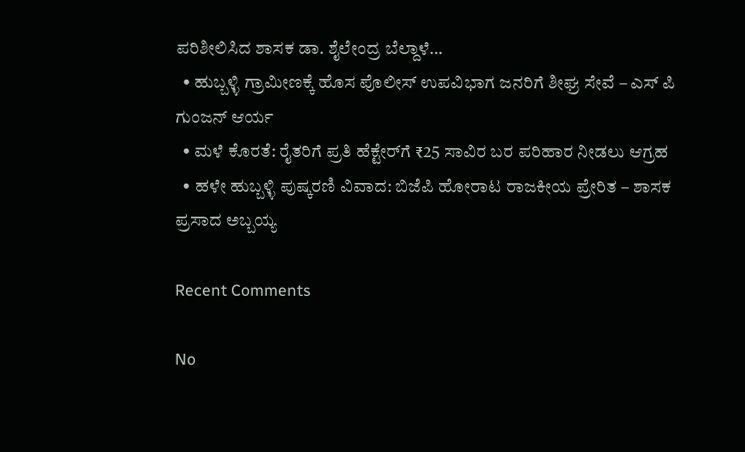ಪರಿಶೀಲಿಸಿದ ಶಾಸಕ ಡಾ. ಶೈಲೇಂದ್ರ ಬೆಲ್ದಾಳೆ…
  • ಹುಬ್ಬಳ್ಳಿ ಗ್ರಾಮೀಣಕ್ಕೆ ಹೊಸ ಪೊಲೀಸ್ ಉಪವಿಭಾಗ ಜನರಿಗೆ ಶೀಘ್ರ ಸೇವೆ – ಎಸ್ ಪಿ ಗುಂಜನ್ ಆರ್ಯ
  • ಮಳೆ ಕೊರತೆ: ರೈತರಿಗೆ ಪ್ರತಿ ಹೆಕ್ಟೇರ್‌ಗೆ ₹25 ಸಾವಿರ ಬರ ಪರಿಹಾರ ನೀಡಲು ಆಗ್ರಹ
  • ಹಳೇ ಹುಬ್ಬಳ್ಳಿ ಪುಷ್ಕರಣಿ ವಿವಾದ: ಬಿಜೆಪಿ ಹೋರಾಟ ರಾಜಕೀಯ ಪ್ರೇರಿತ – ಶಾಸಕ ಪ್ರಸಾದ ಅಬ್ಬಯ್ಯ

Recent Comments

No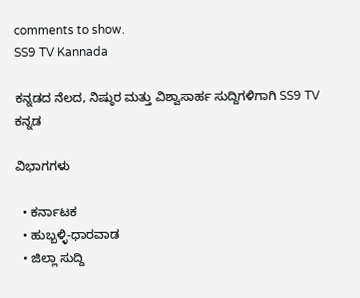comments to show.
SS9 TV Kannada

ಕನ್ನಡದ ನೆಲದ, ನಿಷ್ಠುರ ಮತ್ತು ವಿಶ್ವಾಸಾರ್ಹ ಸುದ್ದಿಗಳಿಗಾಗಿ SS9 TV ಕನ್ನಡ

ವಿಭಾಗಗಳು

  • ಕರ್ನಾಟಕ
  • ಹುಬ್ಬಳ್ಳಿ-ಧಾರವಾಡ
  • ಜಿಲ್ಲಾ ಸುದ್ದಿ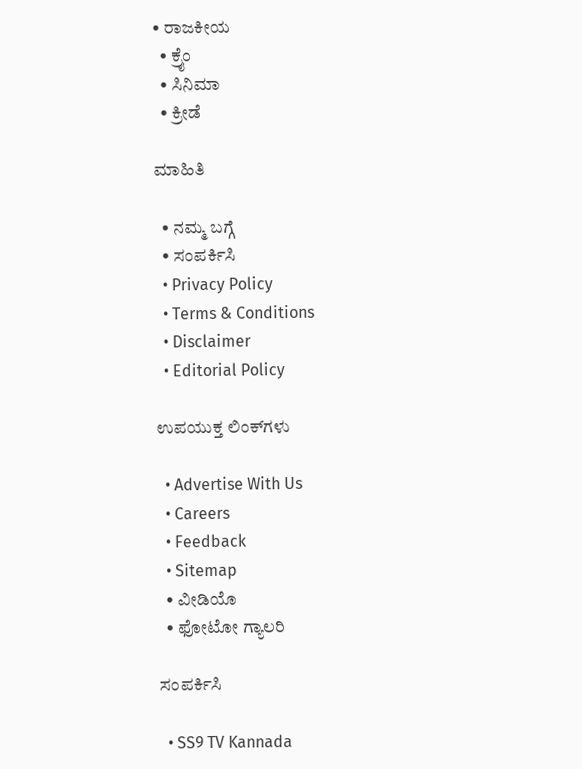• ರಾಜಕೀಯ
  • ಕ್ರೈಂ
  • ಸಿನಿಮಾ
  • ಕ್ರೀಡೆ

ಮಾಹಿತಿ

  • ನಮ್ಮ ಬಗ್ಗೆ
  • ಸಂಪರ್ಕಿಸಿ
  • Privacy Policy
  • Terms & Conditions
  • Disclaimer
  • Editorial Policy

ಉಪಯುಕ್ತ ಲಿಂಕ್‌ಗಳು

  • Advertise With Us
  • Careers
  • Feedback
  • Sitemap
  • ವೀಡಿಯೊ
  • ಫೋಟೋ ಗ್ಯಾಲರಿ

ಸಂಪರ್ಕಿಸಿ

  • SS9 TV Kannada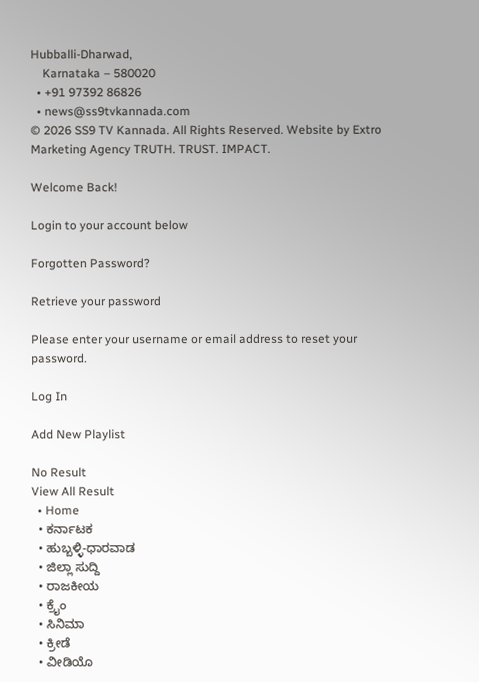Hubballi-Dharwad,
    Karnataka – 580020
  • +91 97392 86826
  • news@ss9tvkannada.com
© 2026 SS9 TV Kannada. All Rights Reserved. Website by Extro Marketing Agency TRUTH. TRUST. IMPACT.

Welcome Back!

Login to your account below

Forgotten Password?

Retrieve your password

Please enter your username or email address to reset your password.

Log In

Add New Playlist

No Result
View All Result
  • Home
  • ಕರ್ನಾಟಕ
  • ಹುಬ್ಬಳ್ಳಿ-ಧಾರವಾಡ
  • ಜಿಲ್ಲಾ ಸುದ್ದಿ
  • ರಾಜಕೀಯ
  • ಕ್ರೈಂ
  • ಸಿನಿಮಾ
  • ಕ್ರೀಡೆ
  • ವೀಡಿಯೊ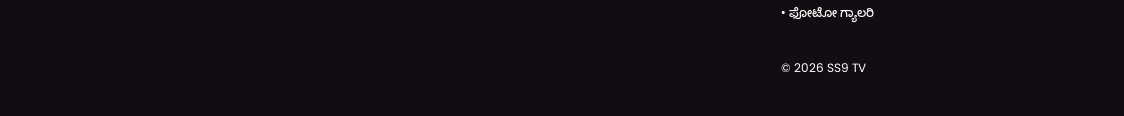• ಫೋಟೋ ಗ್ಯಾಲರಿ

© 2026 SS9 TV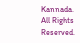Kannada. All Rights Reserved.